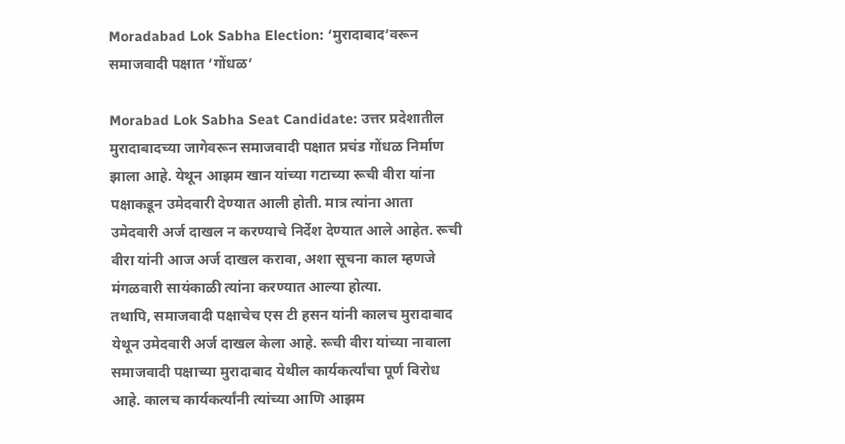Moradabad Lok Sabha Election: ‘मुरादाबाद’वरून समाजवादी पक्षात ‘गोंधळ’

Morabad Lok Sabha Seat Candidate: उत्तर प्रदेशातील मुरादाबादच्या जागेवरून समाजवादी पक्षात प्रचंड गोंधळ निर्माण झाला आहे. येथून आझम खान यांच्या गटाच्या रूची वीरा यांना पक्षाकडून उमेदवारी देण्यात आली होती. मात्र त्यांना आता उमेदवारी अर्ज दाखल न करण्याचे निर्देश देण्यात आले आहेत. रूची वीरा यांनी आज अर्ज दाखल करावा, अशा सूचना काल म्हणजे मंगळवारी सायंकाळी त्यांना करण्यात आल्या होत्या.
तथापि, समाजवादी पक्षाचेच एस टी हसन यांनी कालच मुरादाबाद येथून उमेदवारी अर्ज दाखल केला आहे. रूची वीरा यांच्या नावाला समाजवादी पक्षाच्या मुरादाबाद येथील कार्यकर्त्यांचा पूर्ण विरोध आहे. कालच कार्यकर्त्यांनी त्यांच्या आणि आझम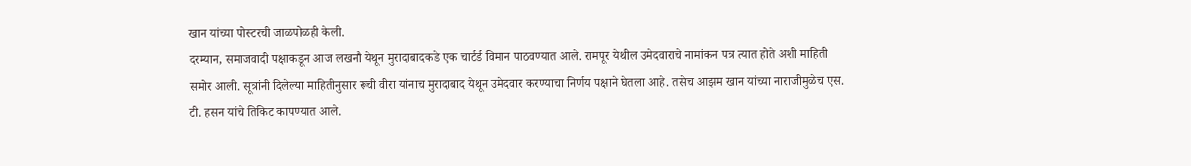खान यांच्या पोस्टरची जाळपोळही केली.
दरम्यान, समाजवादी पक्षाकडून आज लखनौ येथून मुरादाबादकडे एक चार्टर्ड विमान पाठवण्यात आले. रामपूर येथील उमेदवाराचे नामांकन पत्र त्यात होते अशी माहिती समोर आली. सूत्रांनी दिलेल्या माहितीनुसार रूची वीरा यांनाच मुरादाबाद येथून उमेदवार करण्याचा निर्णय पक्षाने घेतला आहे. तसेच आझम खान यांच्या नाराजीमुळेच एस. टी. हसन यांचे तिकिट कापण्यात आले.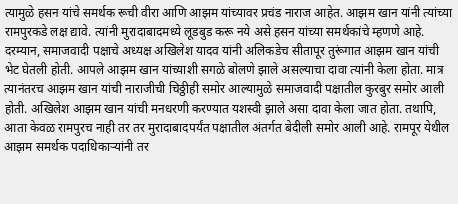त्यामुळे हसन यांचे समर्थक रूची वीरा आणि आझम यांच्यावर प्रचंड नाराज आहेत. आझम खान यांनी त्यांच्या रामपुरकडे लक्ष द्यावे. त्यांनी मुरादाबादमध्ये लूडबुड करू नये असे हसन यांच्या समर्थकांचे म्हणणे आहे.
दरम्यान, समाजवादी पक्षाचे अध्यक्ष अखिलेश यादव यांनी अलिकडेच सीतापूर तुरूंगात आझम खान यांची भेट घेतली होती. आपले आझम खान यांच्याशी सगळे बोलणे झाले असल्याचा दावा त्यांनी केला होता. मात्र त्यानंतरच आझम खान यांची नाराजीची चिठ्ठीही समोर आल्यामुळे समाजवादी पक्षातील कुरबुर समोर आली होती. अखिलेश आझम खान यांची मनधरणी करण्यात यशस्वी झाले असा दावा केला जात होता. तथापि, आता केवळ रामपुरच नाही तर तर मुरादाबादपर्यंत पक्षातील अंतर्गत बेदीली समोर आली आहे. रामपूर येथील आझम समर्थक पदाधिकाऱ्यांनी तर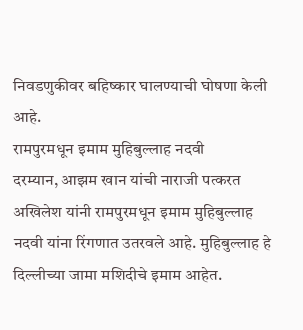निवडणुकीवर बहिष्कार घालण्याची घोषणा केली आहे.
रामपुरमधून इमाम मुहिबुल्लाह नदवी
दरम्यान, आझम खान यांची नाराजी पत्करत अखिलेश यांनी रामपुरमधून इमाम मुहिबुल्लाह नदवी यांना रिंगणात उतरवले आहे. मुहिबुल्लाह हे दिल्लीच्या जामा मशिदीचे इमाम आहेत.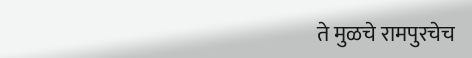ते मुळचे रामपुरचेच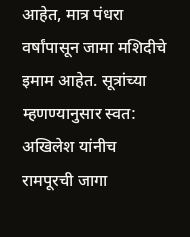आहेत, मात्र पंधरा वर्षांपासून जामा मशिदीचे इमाम आहेत. सूत्रांच्या म्हणण्यानुसार स्वत: अखिलेश यांनीच रामपूरची जागा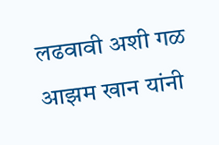लढवावी अशी गळ आझम खान यांनी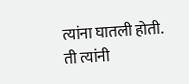त्यांना घातली होती. ती त्यांनी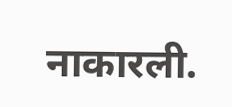नाकारली.